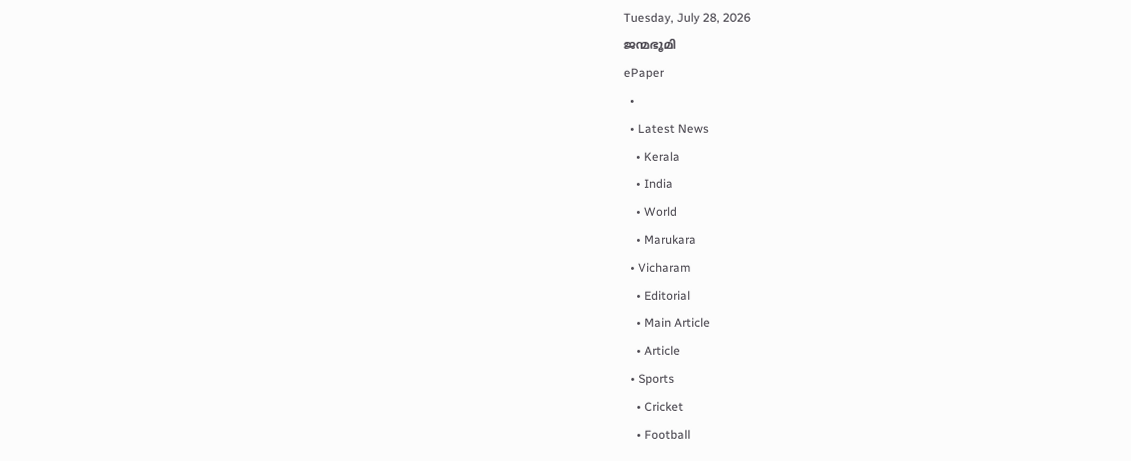Tuesday, July 28, 2026
ജന്മഭൂമി
ePaper
  •
  • Latest News
    • Kerala
    • India
    • World
    • Marukara
  • Vicharam
    • Editorial
    • Main Article
    • Article
  • Sports
    • Cricket
    • Football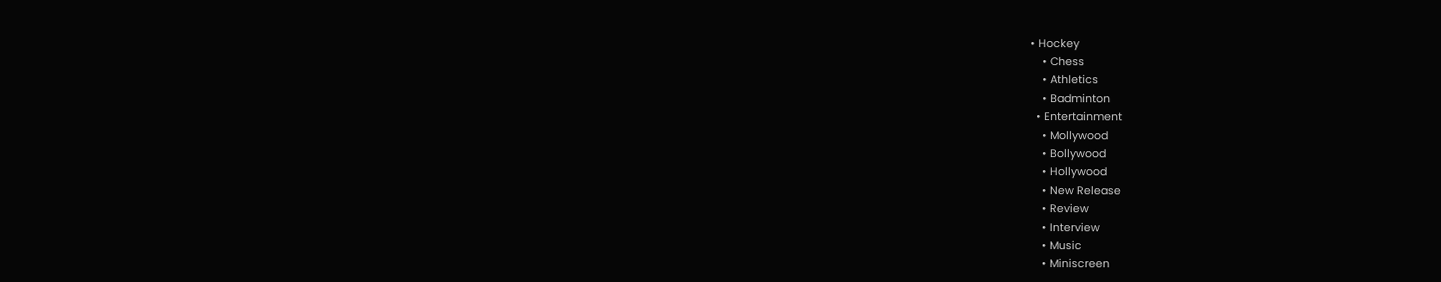• Hockey
    • Chess
    • Athletics
    • Badminton
  • Entertainment
    • Mollywood
    • Bollywood
    • Hollywood
    • New Release
    • Review
    • Interview
    • Music
    • Miniscreen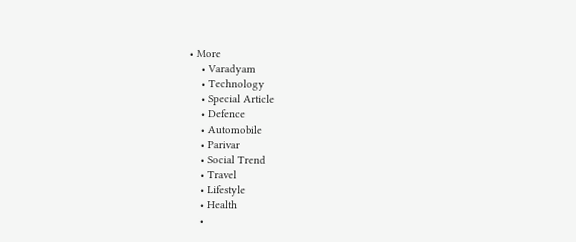• More
    • Varadyam
    • Technology
    • Special Article
    • Defence
    • Automobile
    • Parivar
    • Social Trend
    • Travel
    • Lifestyle
    • Health
    •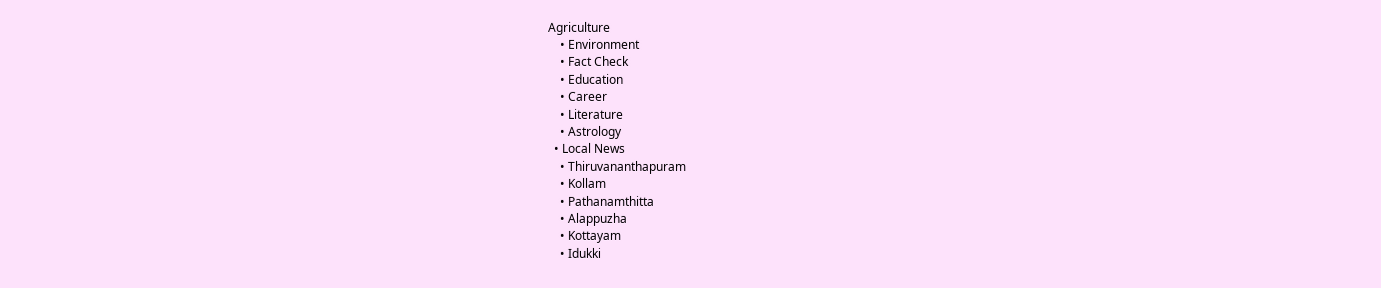Agriculture
    • Environment
    • Fact Check
    • Education
    • Career
    • Literature
    • Astrology
  • Local News
    • Thiruvananthapuram
    • Kollam
    • Pathanamthitta
    • Alappuzha
    • Kottayam
    • Idukki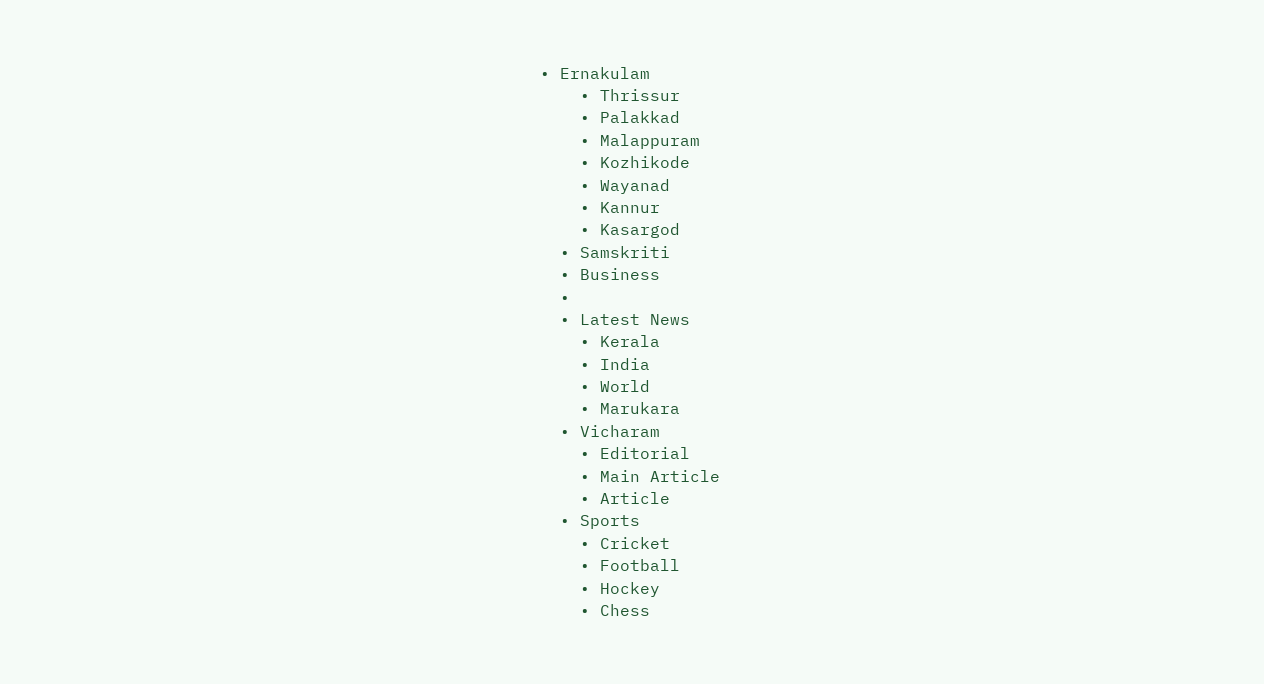• Ernakulam
    • Thrissur
    • Palakkad
    • Malappuram
    • Kozhikode
    • Wayanad
    • Kannur
    • Kasargod
  • Samskriti
  • Business
  •
  • Latest News
    • Kerala
    • India
    • World
    • Marukara
  • Vicharam
    • Editorial
    • Main Article
    • Article
  • Sports
    • Cricket
    • Football
    • Hockey
    • Chess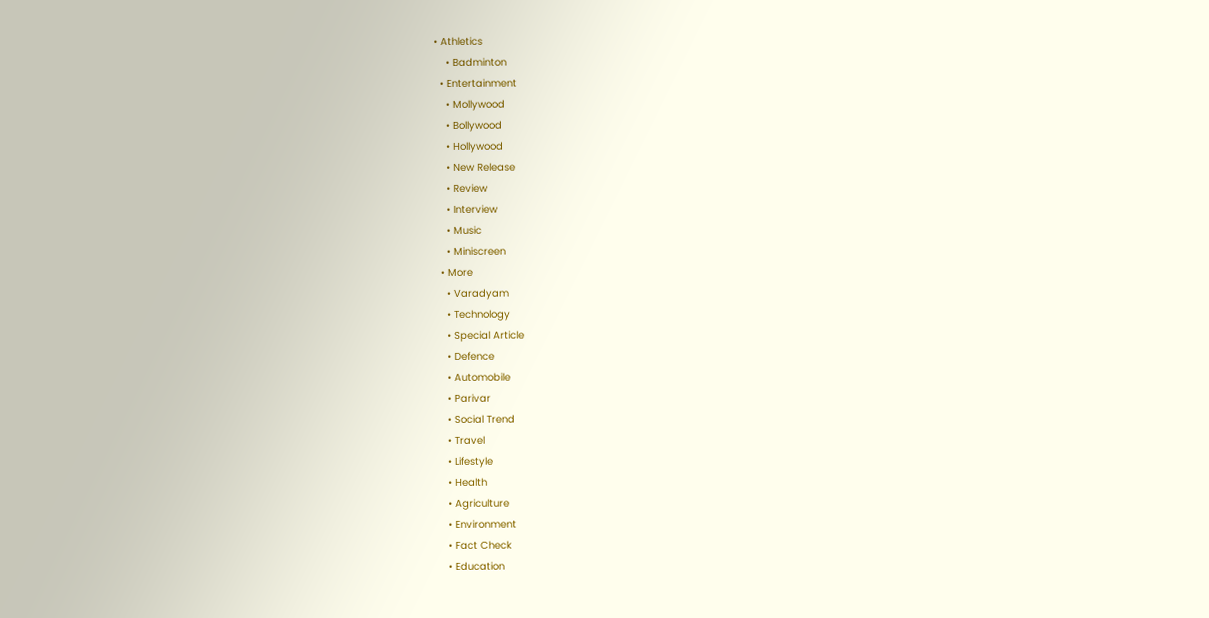• Athletics
    • Badminton
  • Entertainment
    • Mollywood
    • Bollywood
    • Hollywood
    • New Release
    • Review
    • Interview
    • Music
    • Miniscreen
  • More
    • Varadyam
    • Technology
    • Special Article
    • Defence
    • Automobile
    • Parivar
    • Social Trend
    • Travel
    • Lifestyle
    • Health
    • Agriculture
    • Environment
    • Fact Check
    • Education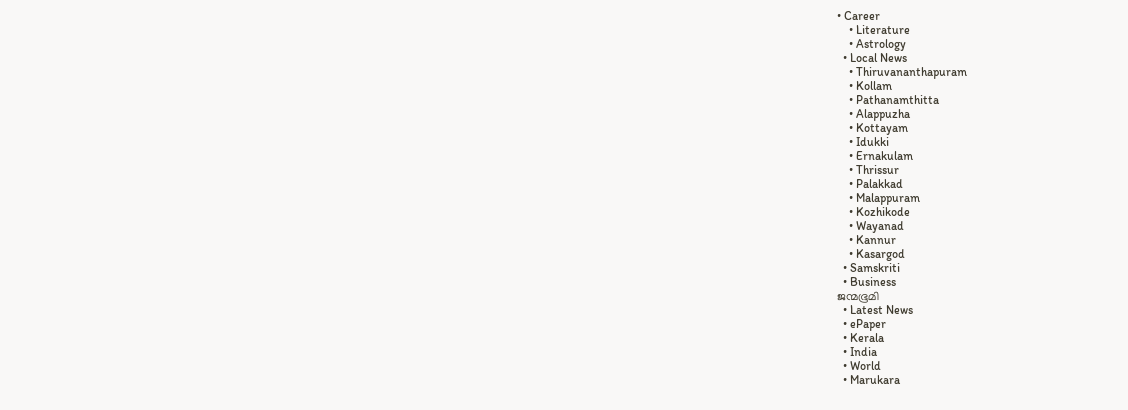• Career
    • Literature
    • Astrology
  • Local News
    • Thiruvananthapuram
    • Kollam
    • Pathanamthitta
    • Alappuzha
    • Kottayam
    • Idukki
    • Ernakulam
    • Thrissur
    • Palakkad
    • Malappuram
    • Kozhikode
    • Wayanad
    • Kannur
    • Kasargod
  • Samskriti
  • Business
ജന്മഭൂമി
  • Latest News
  • ePaper
  • Kerala
  • India
  • World
  • Marukara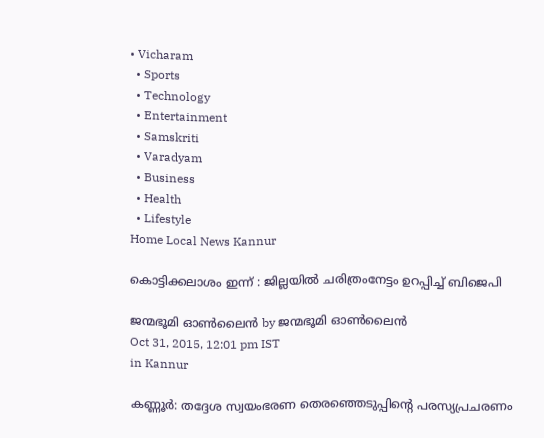• Vicharam
  • Sports
  • Technology
  • Entertainment
  • Samskriti
  • Varadyam
  • Business
  • Health
  • Lifestyle
Home Local News Kannur

കൊട്ടിക്കലാശം ഇന്ന് : ജില്ലയില്‍ ചരിത്രംനേട്ടം ഉറപ്പിച്ച് ബിജെപി

ജന്മഭൂമി ഓണ്‍ലൈന്‍ by ജന്മഭൂമി ഓണ്‍ലൈന്‍
Oct 31, 2015, 12:01 pm IST
in Kannur

കണ്ണൂര്‍: തദ്ദേശ സ്വയംഭരണ തെരഞ്ഞെടുപ്പിന്റെ പരസ്യപ്രചരണം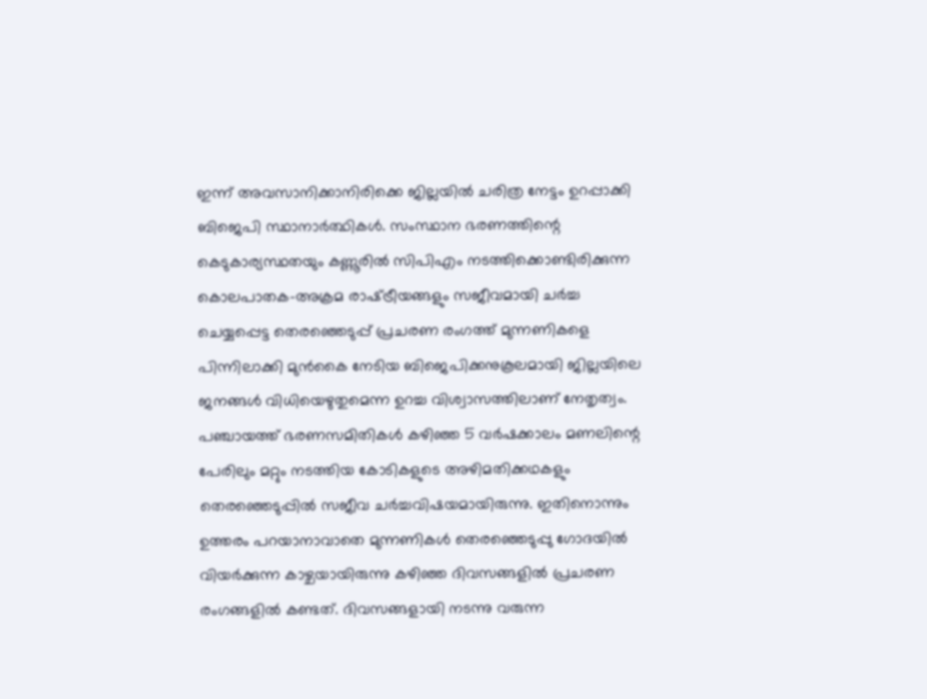ഇന്ന് അവസാനിക്കാനിരിക്കെ ജില്ലയില്‍ ചരിത്ര നേട്ടം ഉറപ്പാക്കി ബിജെപി സ്ഥാനാര്‍ത്ഥികള്‍. സംസ്ഥാന ഭരണത്തിന്റെ കെടുകാര്യസ്ഥതയും കണ്ണൂരില്‍ സിപിഎം നടത്തിക്കൊണ്ടിരിക്കുന്ന കൊലപാതക-അക്രമ രാഷ്‌ട്രീയങ്ങളും സജീവമായി ചര്‍ച്ച ചെയ്യപ്പെട്ട തെരഞ്ഞെടുപ്പ് പ്രചരണ രംഗത്ത് മുന്നണികളെ പിന്നിലാക്കി മുന്‍കൈ നേടിയ ബിജെപിക്കനുകൂലമായി ജില്ലയിലെ ജനങ്ങള്‍ വിധിയെഴുതുമെന്ന ഉറച്ച വിശ്വാസത്തിലാണ് നേതൃത്വം. പഞ്ചായത്ത് ഭരണസമിതികള്‍ കഴിഞ്ഞ 5 വര്‍ഷക്കാലം മണലിന്റെ പേരിലും മറ്റും നടത്തിയ കോടികളുടെ അഴിമതിക്കഥകളും തെരഞ്ഞെടുപ്പില്‍ സജീവ ചര്‍ച്ചവിഷയമായിരുന്നു. ഇതിനൊന്നും ഉത്തരം പറയാനാവാതെ മുന്നണികള്‍ തെരഞ്ഞെടുപ്പു ഗോദയില്‍ വിയര്‍ക്കുന്ന കാഴ്ചയായിരുന്നു കഴിഞ്ഞ ദിവസങ്ങളില്‍ പ്രചരണ രംഗങ്ങളില്‍ കണ്ടത്. ദിവസങ്ങളായി നടന്നു വരുന്ന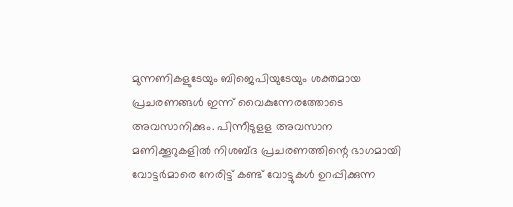മുന്നണികളുടേയും ബിജെപിയുടേയും ശക്തമായ പ്രചരണങ്ങള്‍ ഇന്ന് വൈകുന്നേരത്തോടെ അവസാനിക്കും. പിന്നീടുളള അവസാന മണിക്കൂറുകളില്‍ നിശബ്ദ പ്രചരണത്തിന്റെ ഭാഗമായി വോട്ടര്‍മാരെ നേരിട്ട് കണ്ട് വോട്ടുകള്‍ ഉറപ്പിക്കുന്ന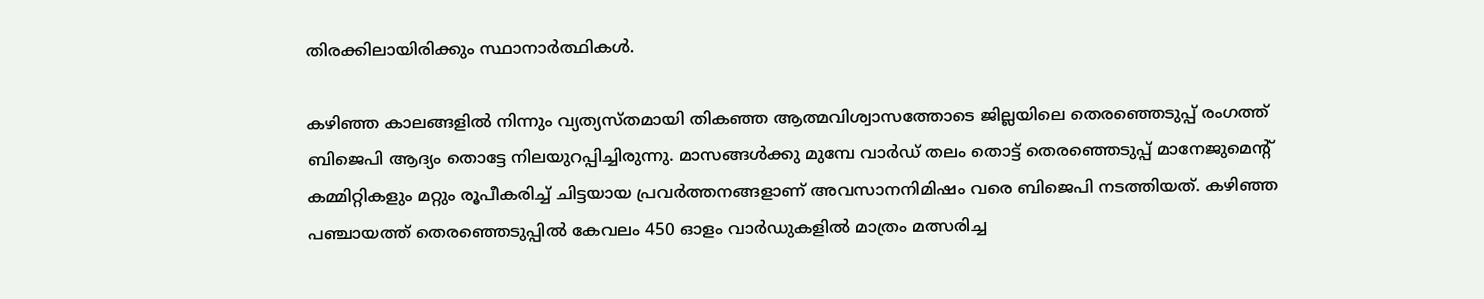തിരക്കിലായിരിക്കും സ്ഥാനാര്‍ത്ഥികള്‍.

കഴിഞ്ഞ കാലങ്ങളില്‍ നിന്നും വ്യത്യസ്തമായി തികഞ്ഞ ആത്മവിശ്വാസത്തോടെ ജില്ലയിലെ തെരഞ്ഞെടുപ്പ് രംഗത്ത് ബിജെപി ആദ്യം തൊട്ടേ നിലയുറപ്പിച്ചിരുന്നു. മാസങ്ങള്‍ക്കു മുമ്പേ വാര്‍ഡ് തലം തൊട്ട് തെരഞ്ഞെടുപ്പ് മാനേജുമെന്റ് കമ്മിറ്റികളും മറ്റും രൂപീകരിച്ച് ചിട്ടയായ പ്രവര്‍ത്തനങ്ങളാണ് അവസാനനിമിഷം വരെ ബിജെപി നടത്തിയത്. കഴിഞ്ഞ പഞ്ചായത്ത് തെരഞ്ഞെടുപ്പില്‍ കേവലം 450 ഓളം വാര്‍ഡുകളില്‍ മാത്രം മത്സരിച്ച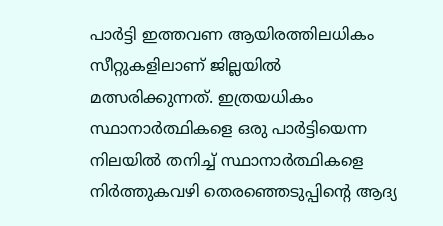പാര്‍ട്ടി ഇത്തവണ ആയിരത്തിലധികം സീറ്റുകളിലാണ് ജില്ലയില്‍ മത്സരിക്കുന്നത്. ഇത്രയധികം സ്ഥാനാര്‍ത്ഥികളെ ഒരു പാര്‍ട്ടിയെന്ന നിലയില്‍ തനിച്ച് സ്ഥാനാര്‍ത്ഥികളെ നിര്‍ത്തുകവഴി തെരഞ്ഞെടുപ്പിന്റെ ആദ്യ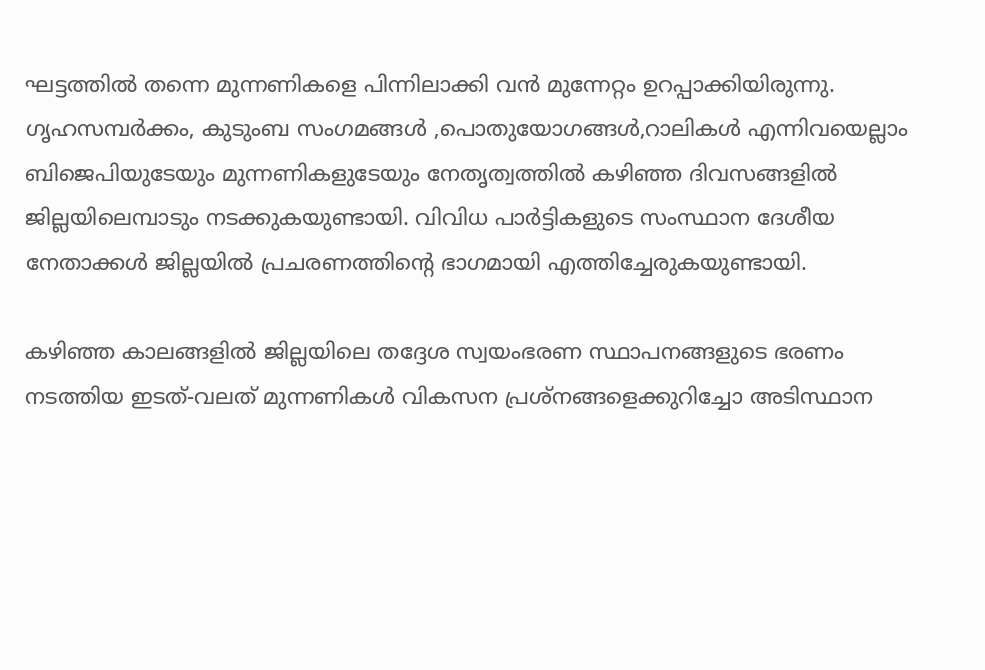ഘട്ടത്തില്‍ തന്നെ മുന്നണികളെ പിന്നിലാക്കി വന്‍ മുന്നേറ്റം ഉറപ്പാക്കിയിരുന്നു. ഗൃഹസമ്പര്‍ക്കം, കുടുംബ സംഗമങ്ങള്‍ ,പൊതുയോഗങ്ങള്‍,റാലികള്‍ എന്നിവയെല്ലാം ബിജെപിയുടേയും മുന്നണികളുടേയും നേതൃത്വത്തില്‍ കഴിഞ്ഞ ദിവസങ്ങളില്‍ ജില്ലയിലെമ്പാടും നടക്കുകയുണ്ടായി. വിവിധ പാര്‍ട്ടികളുടെ സംസ്ഥാന ദേശീയ നേതാക്കള്‍ ജില്ലയില്‍ പ്രചരണത്തിന്റെ ഭാഗമായി എത്തിച്ചേരുകയുണ്ടായി.

കഴിഞ്ഞ കാലങ്ങളില്‍ ജില്ലയിലെ തദ്ദേശ സ്വയംഭരണ സ്ഥാപനങ്ങളുടെ ഭരണം നടത്തിയ ഇടത്-വലത് മുന്നണികള്‍ വികസന പ്രശ്‌നങ്ങളെക്കുറിച്ചോ അടിസ്ഥാന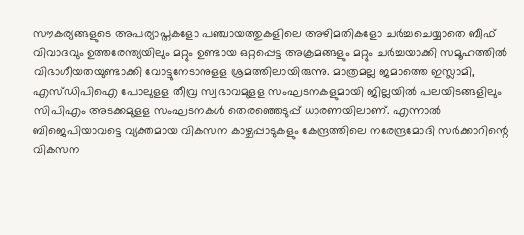സൗകര്യങ്ങളുടെ അപര്യാപ്തകളോ പഞ്ചായത്തുകളിലെ അഴിമതികളോ ചര്‍ച്ചചെയ്യാതെ ബീഫ് വിവാദവും ഉത്തരേന്ത്യയിലും മറ്റും ഉണ്ടായ ഒറ്റപ്പെട്ട അക്രമങ്ങളും മറ്റും ചര്‍ച്ചയാക്കി സമൂഹത്തില്‍ വിഭാഗീയതയുണ്ടാക്കി വോട്ടുനേടാനുളള ശ്രമത്തിലായിരുന്നു. മാത്രമല്ല ജമാത്തെ ഇസ്ലാമി, എസ്ഡിപിഐ പോലുളള തീവ്ര സ്വഭാവമുളള സംഘടനകളുമായി ജില്ലയില്‍ പലയിടങ്ങളിലും സിപിഎം അടക്കമുളള സംഘടനകള്‍ തെരഞ്ഞെടുപ്പ് ധാരണയിലാണ്. എന്നാല്‍ ബിജെപിയാവട്ടെ വ്യക്തമായ വികസന കാഴ്ചപ്പാടുകളും കേന്ദ്രത്തിലെ നരേന്ദ്രമോദി സര്‍ക്കാറിന്റെ വികസന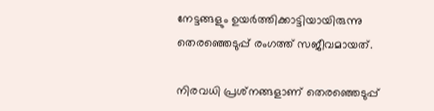നേട്ടങ്ങളും ഉയര്‍ത്തിക്കാട്ടിയായിരുന്നു തെരഞ്ഞെടുപ്പ് രംഗത്ത് സജീവമായത്.

നിരവധി പ്രശ്‌നങ്ങളാണ് തെരഞ്ഞെടുപ്പ്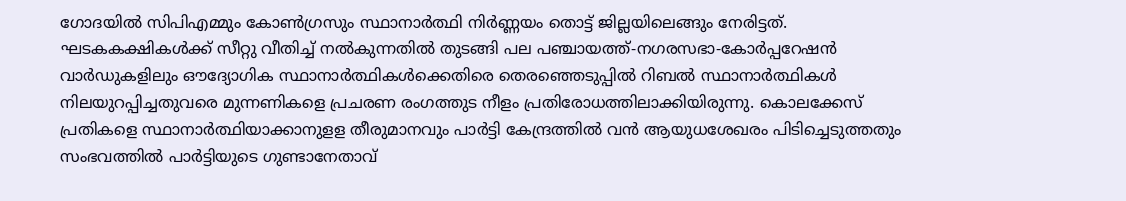ഗോദയില്‍ സിപിഎമ്മും കോണ്‍ഗ്രസും സ്ഥാനാര്‍ത്ഥി നിര്‍ണ്ണയം തൊട്ട് ജില്ലയിലെങ്ങും നേരിട്ടത്. ഘടകകക്ഷികള്‍ക്ക് സീറ്റു വീതിച്ച് നല്‍കുന്നതില്‍ തുടങ്ങി പല പഞ്ചായത്ത്-നഗരസഭാ-കോര്‍പ്പറേഷന്‍ വാര്‍ഡുകളിലും ഔദ്യോഗിക സ്ഥാനാര്‍ത്ഥികള്‍ക്കെതിരെ തെരഞ്ഞെടുപ്പില്‍ റിബല്‍ സ്ഥാനാര്‍ത്ഥികള്‍ നിലയുറപ്പിച്ചതുവരെ മുന്നണികളെ പ്രചരണ രംഗത്തുട നീളം പ്രതിരോധത്തിലാക്കിയിരുന്നു. കൊലക്കേസ് പ്രതികളെ സ്ഥാനാര്‍ത്ഥിയാക്കാനുളള തീരുമാനവും പാര്‍ട്ടി കേന്ദ്രത്തില്‍ വന്‍ ആയുധശേഖരം പിടിച്ചെടുത്തതും സംഭവത്തില്‍ പാര്‍ട്ടിയുടെ ഗുണ്ടാനേതാവ്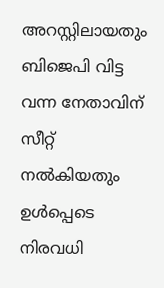അറസ്റ്റിലായതും ബിജെപി വിട്ട വന്ന നേതാവിന് സീറ്റ് നല്‍കിയതും ഉള്‍പ്പെടെ നിരവധി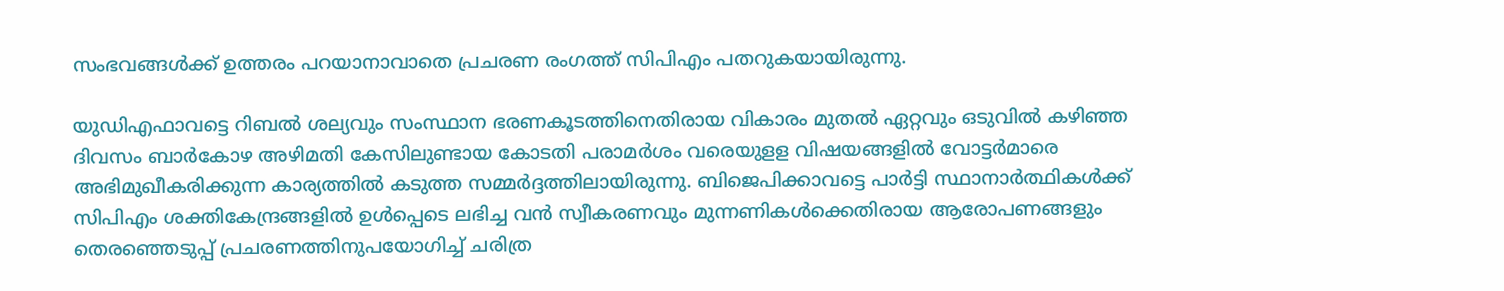സംഭവങ്ങള്‍ക്ക് ഉത്തരം പറയാനാവാതെ പ്രചരണ രംഗത്ത് സിപിഎം പതറുകയായിരുന്നു.

യുഡിഎഫാവട്ടെ റിബല്‍ ശല്യവും സംസ്ഥാന ഭരണകൂടത്തിനെതിരായ വികാരം മുതല്‍ ഏറ്റവും ഒടുവില്‍ കഴിഞ്ഞ ദിവസം ബാര്‍കോഴ അഴിമതി കേസിലുണ്ടായ കോടതി പരാമര്‍ശം വരെയുളള വിഷയങ്ങളില്‍ വോട്ടര്‍മാരെ അഭിമുഖീകരിക്കുന്ന കാര്യത്തില്‍ കടുത്ത സമ്മര്‍ദ്ദത്തിലായിരുന്നു. ബിജെപിക്കാവട്ടെ പാര്‍ട്ടി സ്ഥാനാര്‍ത്ഥികള്‍ക്ക് സിപിഎം ശക്തികേന്ദ്രങ്ങളില്‍ ഉള്‍പ്പെടെ ലഭിച്ച വന്‍ സ്വീകരണവും മുന്നണികള്‍ക്കെതിരായ ആരോപണങ്ങളും തെരഞ്ഞെടുപ്പ് പ്രചരണത്തിനുപയോഗിച്ച് ചരിത്ര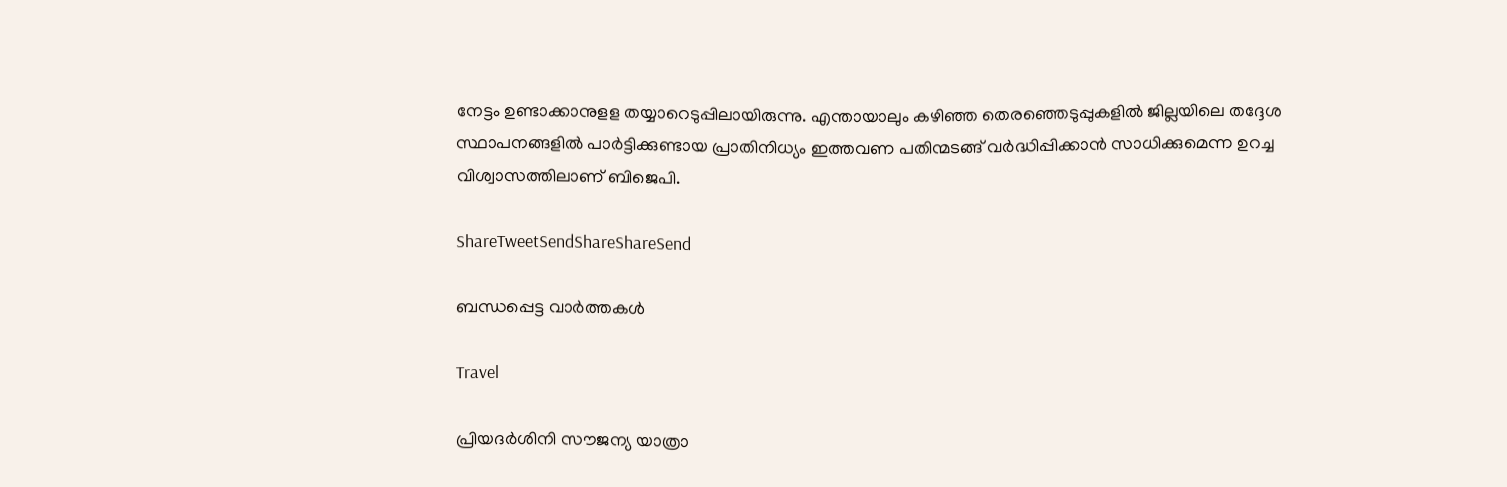നേട്ടം ഉണ്ടാക്കാനുളള തയ്യാറെടുപ്പിലായിരുന്നു. എന്തായാലും കഴിഞ്ഞ തെരഞ്ഞെടുപ്പുകളില്‍ ജില്ലയിലെ തദ്ദേശ സ്ഥാപനങ്ങളില്‍ പാര്‍ട്ടിക്കുണ്ടായ പ്രാതിനിധ്യം ഇത്തവണ പതിന്മടങ്ങ് വര്‍ദ്ധിപ്പിക്കാന്‍ സാധിക്കുമെന്ന ഉറച്ച വിശ്വാസത്തിലാണ് ബിജെപി.

ShareTweetSendShareShareSend

ബന്ധപ്പെട്ട വാര്‍ത്തകള്‍

Travel

പ്രിയദര്‍ശിനി സൗജന്യ യാത്രാ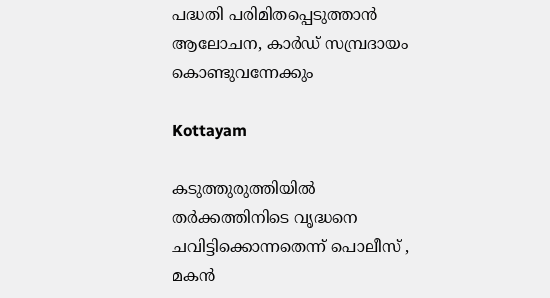പദ്ധതി പരിമിതപ്പെടുത്താന്‍ ആലോചന, കാര്‍ഡ് സമ്പ്രദായം കൊണ്ടുവന്നേക്കും

Kottayam

കടുത്തുരുത്തിയില്‍ തര്‍ക്കത്തിനിടെ വൃദ്ധനെ ചവിട്ടിക്കൊന്നതെന്ന് പൊലീസ് , മകന്‍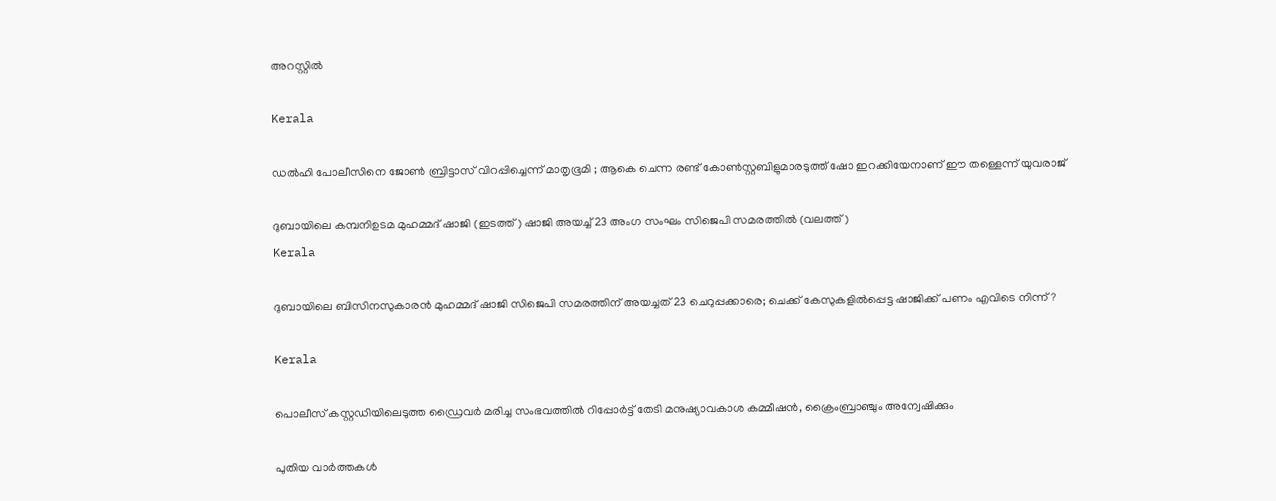അറസ്റ്റില്‍

Kerala

ഡൽഹി പോലീസിനെ ജോൺ ബ്രിട്ടാസ് വിറപ്പിച്ചെന്ന് മാതൃഭൂമി ; ആകെ ചെന്ന രണ്ട് കോണ്‍സ്റ്റബിളുമാരടുത്ത് ഷോ ഇറക്കിയേനാണ് ഈ തള്ളെന്ന് യുവരാജ്

ദുബായിലെ കമ്പനിഉടമ മുഹമ്മദ് ഷാജി (ഇടത്ത്) ഷാജി അയച്ച് 23 അംഗ സംഘം സിജെപി സമരത്തില്‍ (വലത്ത്)
Kerala

ദുബായിലെ ബിസിനസുകാരന്‍ മുഹമ്മദ് ഷാജി സിജെപി സമരത്തിന് അയച്ചത് 23 ചെറുപ്പക്കാരെ; ചെക്ക് കേസുകളില്‍പ്പെട്ട ഷാജിക്ക് പണം എവിടെ നിന്ന്?

Kerala

പൊലീസ് കസ്റ്റഡിയിലെടുത്ത ഡ്രൈവര്‍ മരിച്ച സംഭവത്തില്‍ റിപ്പോര്‍ട്ട് തേടി മനുഷ്യാവകാശ കമ്മീഷന്‍, ക്രൈംബ്രാഞ്ചും അന്വേഷിക്കും

പുതിയ വാര്‍ത്തകള്‍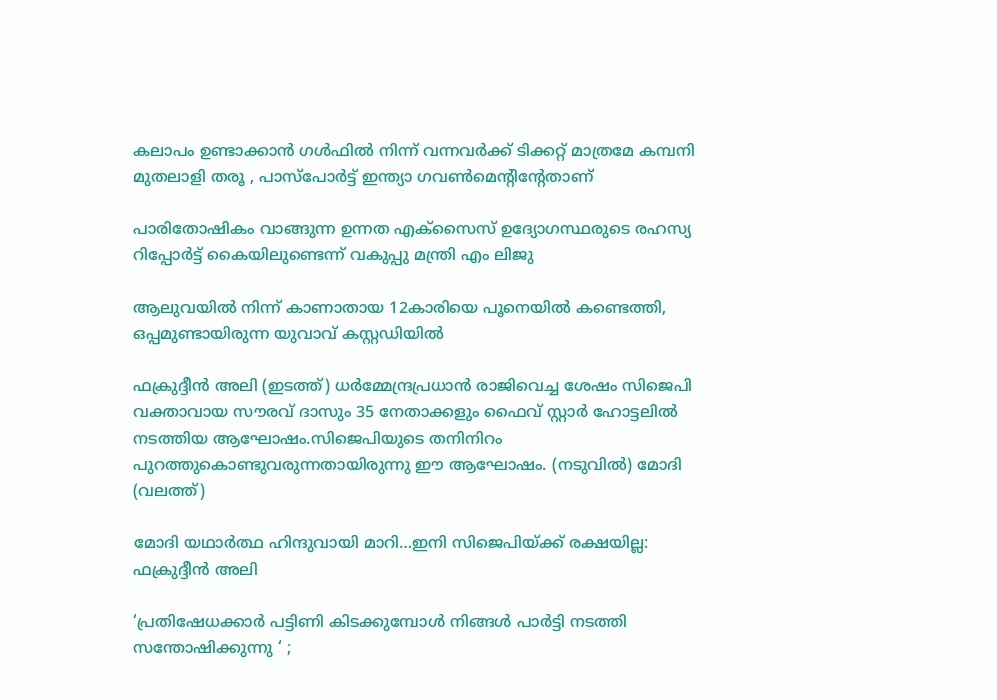കലാപം ഉണ്ടാക്കാൻ ഗൾഫിൽ നിന്ന് വന്നവർക്ക് ടിക്കറ്റ്‌ മാത്രമേ കമ്പനി മുതലാളി തരൂ , പാസ്പോർട്ട്‌ ഇന്ത്യാ ഗവൺമെന്റിന്റേതാണ്

പാരിതോഷികം വാങ്ങുന്ന ഉന്നത എക്‌സൈസ് ഉദ്യോഗസ്ഥരുടെ രഹസ്യ റിപ്പോര്‍ട്ട് കൈയിലുണ്ടെന്ന് വകുപ്പു മന്ത്രി എം ലിജു

ആലുവയില്‍ നിന്ന് കാണാതായ 12കാരിയെ പൂനെയില്‍ കണ്ടെത്തി, ഒപ്പമുണ്ടായിരുന്ന യുവാവ് കസ്റ്റഡിയില്‍

ഫക്രുദ്ദീന്‍ അലി (ഇടത്ത്) ധര്‍മ്മേന്ദ്രപ്രധാന്‍ രാജിവെച്ച ശേഷം സിജെപി വക്താവായ സൗരവ് ദാസും 35 നേതാക്കളും ഫൈവ് സ്റ്റാര്‍ ഹോട്ടലില്‍ നടത്തിയ ആഘോഷം.സിജെപിയുടെ തനിനിറം പുറത്തുകൊണ്ടുവരുന്നതായിരുന്നു ഈ ആഘോഷം. (നടുവില്‍) മോദി (വലത്ത്)

മോദി യഥാര്‍ത്ഥ ഹിന്ദുവായി മാറി…ഇനി സിജെപിയ്‌ക്ക് രക്ഷയില്ല: ഫക്രുദ്ദീന്‍ അലി

‘പ്രതിഷേധക്കാർ പട്ടിണി കിടക്കുമ്പോൾ നിങ്ങൾ പാർട്ടി നടത്തി സന്തോഷിക്കുന്നു ‘ ;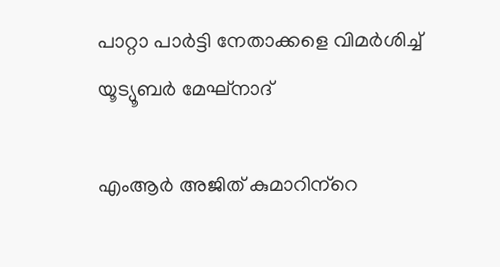പാറ്റാ പാർട്ടി നേതാക്കളെ വിമർശിച്ച് യൂട്യൂബർ മേഘ്നാദ്

എംആര്‍ അജിത് കുമാറിന്‌റെ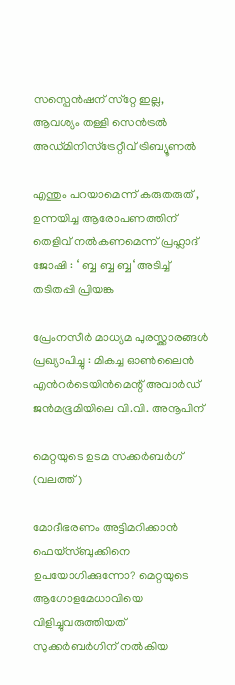സസ്പെന്‍ഷന് സ്‌റ്റേ ഇല്ല, ആവശ്യം തള്ളി സെന്‍ട്രല്‍ അഡ്മിനിസ്‌ട്രേറ്റീവ് ട്രിബ്യൂണല്‍

എന്തും പറയാമെന്ന് കരുതരുത് , ഉന്നയിച്ച ആരോപണത്തിന് തെളിവ് നൽകണമെന്ന് പ്രഹ്ലാദ് ജോഷി : ‘ ബ്ബ ബ്ബ ബ്ബ‘ അടിച്ച് തടിതപ്പി പ്രിയങ്ക

പ്രേംനസീർ മാധ്യമ പുരസ്ക്കാരങ്ങൾ പ്രഖ്യാപിച്ചു : മികച്ച ഓൺലൈൻ എൻറർടെയിൻമെന്റ് അവാർഡ് ജൻമഭൂമിയിലെ വി.വി. അനൂപിന്

മെറ്റയുടെ ഉടമ സക്കര്‍ബര്‍ഗ് (വലത്ത്)

മോദീഭരണം അട്ടിമറിക്കാന്‍ ഫെയ്സ്ബുക്കിനെ ഉപയോഗിക്കുന്നോ? മെറ്റയുടെ ആഗോളമേധാവിയെ വിളിച്ചുവരുത്തിയത് സുക്കര്‍ബര്‍ഗിന് നല്‍കിയ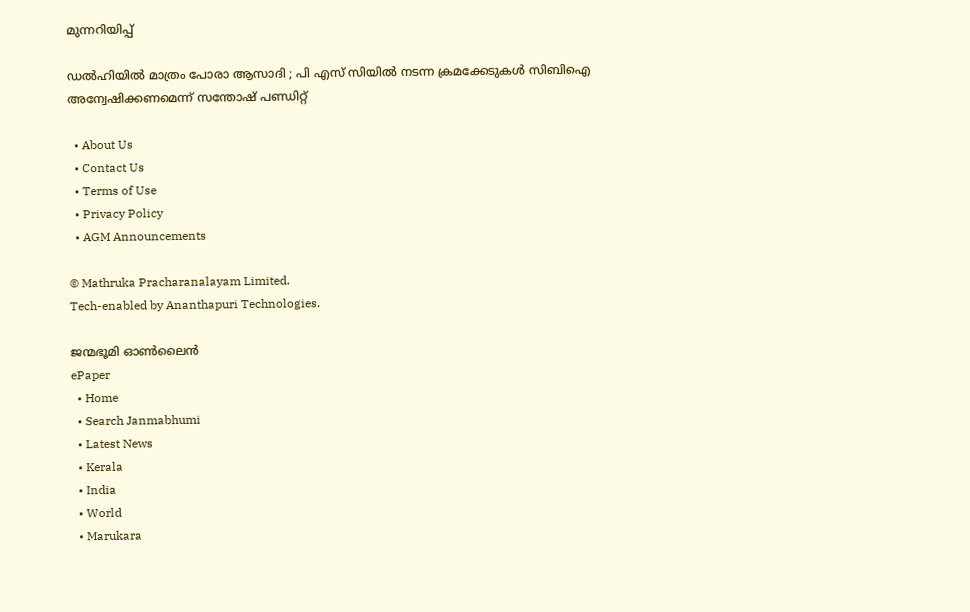മുന്നറിയിപ്പ്

ഡൽഹിയിൽ മാത്രം പോരാ ആസാദി ; പി എസ് സിയിൽ നടന്ന ക്രമക്കേടുകൾ സിബിഐ അന്വേഷിക്കണമെന്ന് സന്തോഷ് പണ്ഡിറ്റ്

  • About Us
  • Contact Us
  • Terms of Use
  • Privacy Policy
  • AGM Announcements

© Mathruka Pracharanalayam Limited.
Tech-enabled by Ananthapuri Technologies.

ജന്മഭൂമി ഓണ്‍ലൈന്‍
ePaper
  • Home
  • Search Janmabhumi
  • Latest News
  • Kerala
  • India
  • World
  • Marukara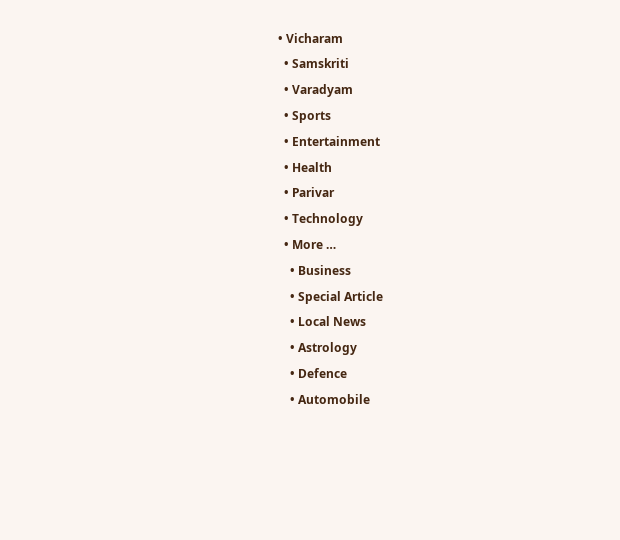• Vicharam
  • Samskriti
  • Varadyam
  • Sports
  • Entertainment
  • Health
  • Parivar
  • Technology
  • More …
    • Business
    • Special Article
    • Local News
    • Astrology
    • Defence
    • Automobile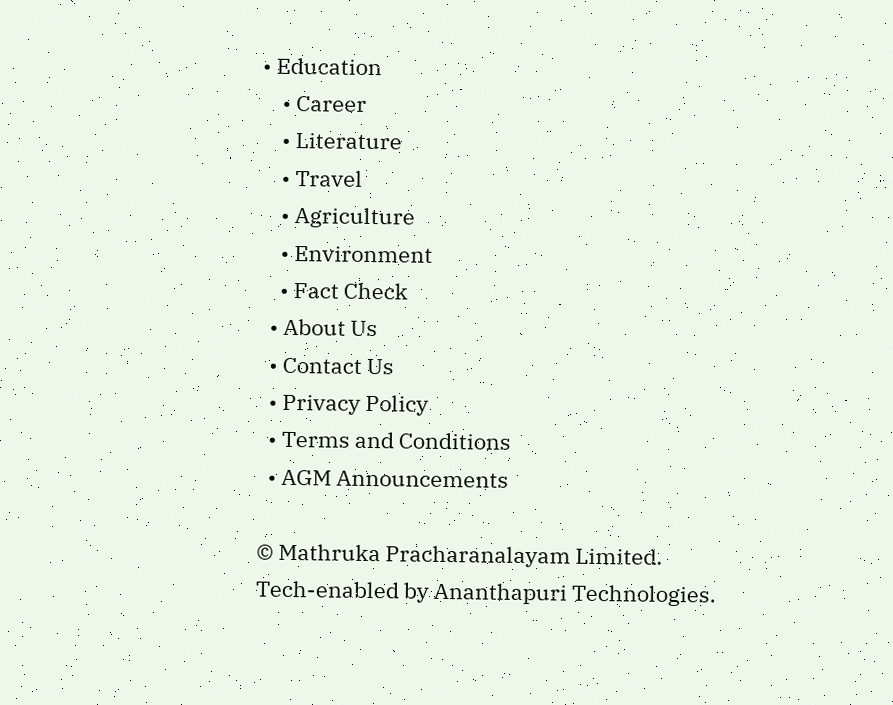• Education
    • Career
    • Literature
    • Travel
    • Agriculture
    • Environment
    • Fact Check
  • About Us
  • Contact Us
  • Privacy Policy
  • Terms and Conditions
  • AGM Announcements

© Mathruka Pracharanalayam Limited.
Tech-enabled by Ananthapuri Technologies.